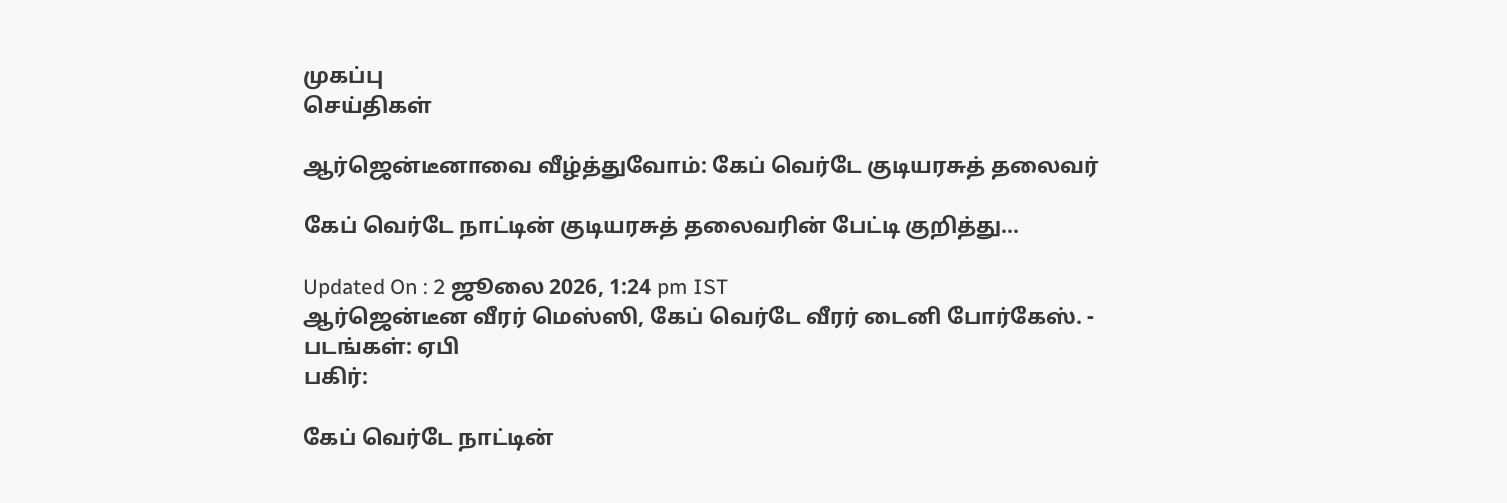முகப்பு
செய்திகள்

ஆர்ஜென்டீனாவை வீழ்த்துவோம்: கேப் வெர்டே குடியரசுத் தலைவர்

கேப் வெர்டே நாட்டின் குடியரசுத் தலைவரின் பேட்டி குறித்து...

Updated On : 2 ஜூலை 2026, 1:24 pm IST
ஆர்ஜென்டீன வீரர் மெஸ்ஸி, கேப் வெர்டே வீரர் டைனி போர்கேஸ். - படங்கள்: ஏபி
பகிர்:

கேப் வெர்டே நாட்டின்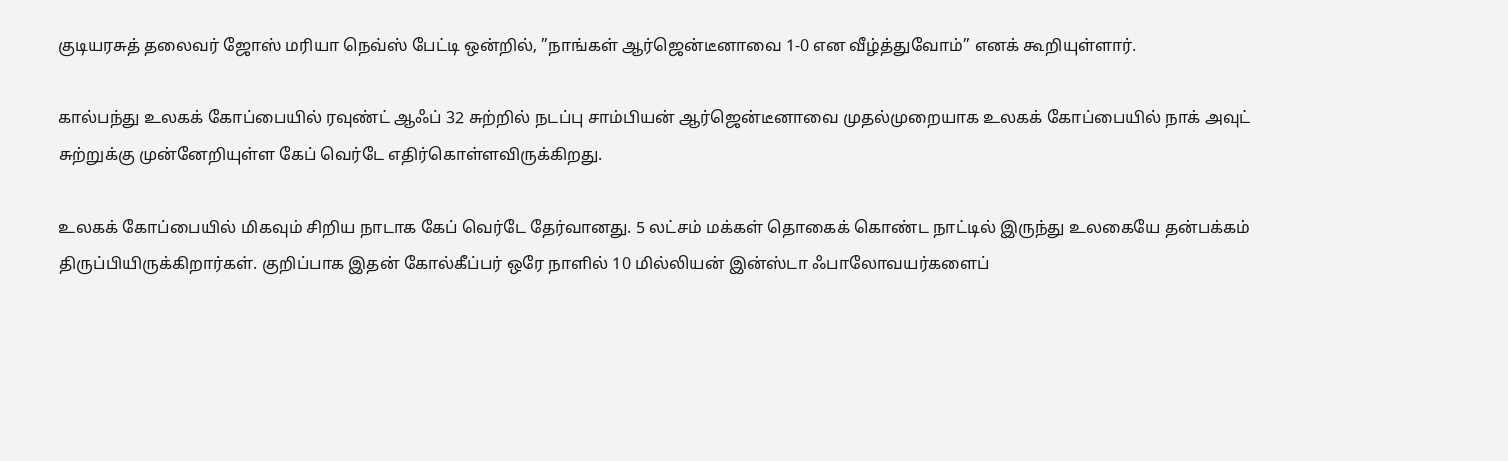குடியரசுத் தலைவர் ஜோஸ் மரியா நெவ்ஸ் பேட்டி ஒன்றில், ”நாங்கள் ஆர்ஜென்டீனாவை 1-0 என வீழ்த்துவோம்” எனக் கூறியுள்ளார்.

கால்பந்து உலகக் கோப்பையில் ரவுண்ட் ஆஃப் 32 சுற்றில் நடப்பு சாம்பியன் ஆர்ஜென்டீனாவை முதல்முறையாக உலகக் கோப்பையில் நாக் அவுட் சுற்றுக்கு முன்னேறியுள்ள கேப் வெர்டே எதிர்கொள்ளவிருக்கிறது.

உலகக் கோப்பையில் மிகவும் சிறிய நாடாக கேப் வெர்டே தேர்வானது. 5 லட்சம் மக்கள் தொகைக் கொண்ட நாட்டில் இருந்து உலகையே தன்பக்கம் திருப்பியிருக்கிறார்கள். குறிப்பாக இதன் கோல்கீப்பர் ஒரே நாளில் 10 மில்லியன் இன்ஸ்டா ஃபாலோவயர்களைப்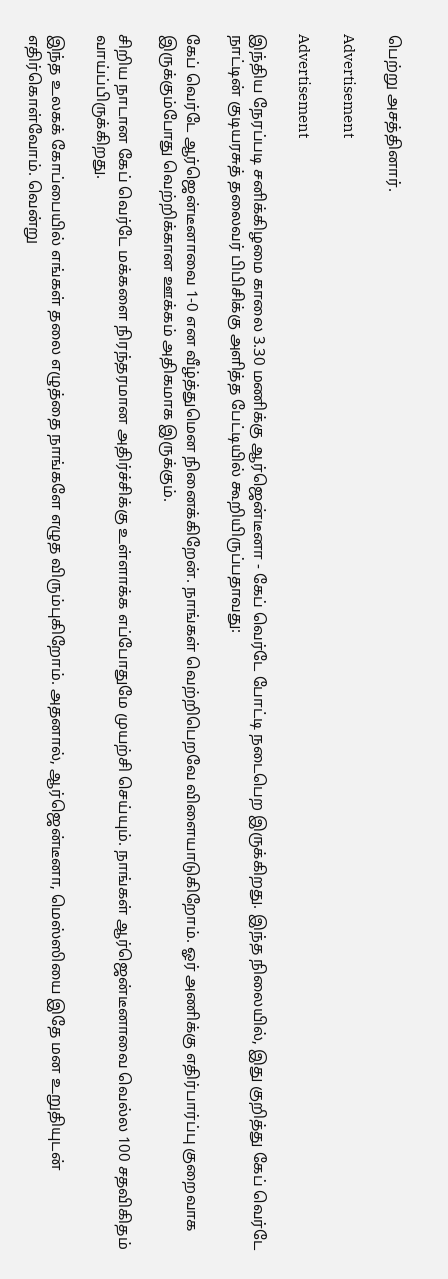பெற்று அசத்தினார்.

Advertisement

Advertisement

இந்திய நேரப்படி சனிக்கிழமை காலை 3.30 மணிக்கு ஆர்ஜென்டீனா - கேப் வெர்டே போட்டி நடைபெற இருக்கிறது. இந்த நிலையில், இது குறித்து கேப் வெர்டே நாட்டின் குடியரசுத் தலைவர் பிபிசிக்கு அளித்த பேட்டியில் கூறியிருப்பதாவது:

கேப் வெர்டே ஆர்ஜென்டீனாவை 1-0 என வீழ்த்துமென நினைக்கிறேன். நாங்கள் வெற்றிபெறவே விளையாடுகிறோம். ஓர் அணிக்கு எதிர்பார்ப்பு குறைவாக இருக்கும்போது வெற்றிக்கான ஊக்கம் அதிகமாக இருக்கும்.

சிறிய நாடான கேப் வெர்டே மக்களை நிரந்தரமான அதிர்ச்சிக்கு உள்ளாக்க எப்போதுமே முயற்சி செய்யும். நாங்கள் ஆர்ஜென்டீனாவை வெல்ல 100 சதவிகிதம் வாய்ப்பிருக்கிறது.

இந்த உலகக் கோப்பையில் எங்கள் தலை எழுத்தை நாங்களே எழுத விரும்புகிறோம். அதனால், ஆர்ஜென்டீனா, மெஸ்ஸியை இதே மன உறுதியுடன் எதிர்கொள்வோம். வென்று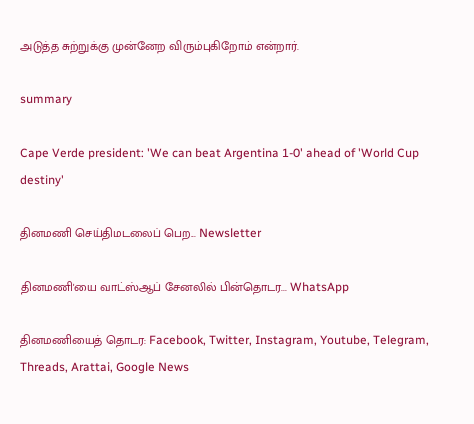அடுத்த சுற்றுக்கு முன்னேற விரும்புகிறோம் என்றார்.

summary

Cape Verde president: 'We can beat Argentina 1-0' ahead of 'World Cup destiny'

தினமணி செய்திமடலைப் பெற... Newsletter

தினமணி'யை வாட்ஸ்ஆப் சேனலில் பின்தொடர... WhatsApp

தினமணியைத் தொடர: Facebook, Twitter, Instagram, Youtube, Telegram, Threads, Arattai, Google News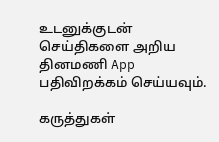உடனுக்குடன் செய்திகளை அறிய தினமணி App பதிவிறக்கம் செய்யவும்.

கருத்துகள்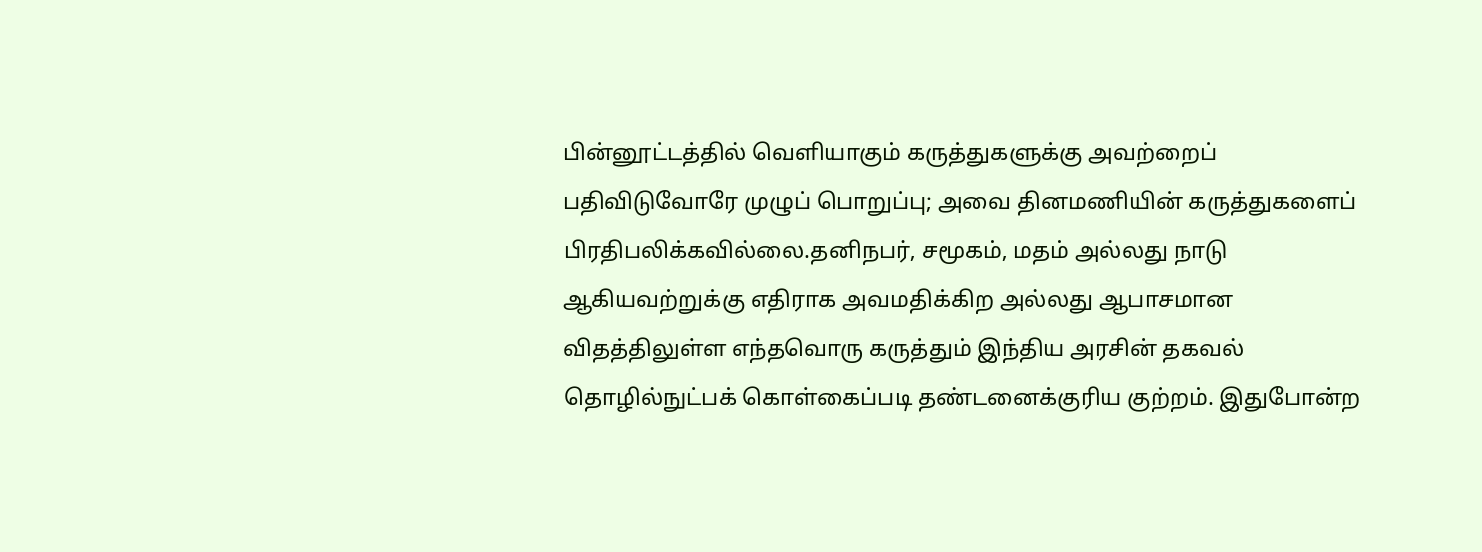பின்னூட்டத்தில் வெளியாகும் கருத்துகளுக்கு அவற்றைப் பதிவிடுவோரே முழுப் பொறுப்பு; அவை தினமணியின் கருத்துகளைப் பிரதிபலிக்கவில்லை.தனிநபர், சமூகம், மதம் அல்லது நாடு ஆகியவற்றுக்கு எதிராக அவமதிக்கிற அல்லது ஆபாசமான விதத்திலுள்ள எந்தவொரு கருத்தும் இந்திய அரசின் தகவல் தொழில்நுட்பக் கொள்கைப்படி தண்டனைக்குரிய குற்றம். இதுபோன்ற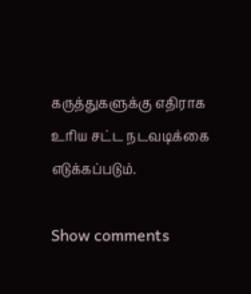கருத்துகளுக்கு எதிராக உரிய சட்ட நடவடிக்கை எடுக்கப்படும்.

Show comments